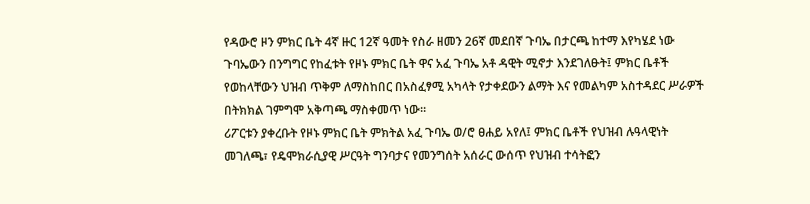የዳውሮ ዞን ምክር ቤት 4ኛ ዙር 12ኛ ዓመት የስራ ዘመን 26ኛ መደበኛ ጉባኤ በታርጫ ከተማ እየካሄደ ነው
ጉባኤውን በንግግር የከፈቱት የዞኑ ምክር ቤት ዋና አፈ ጉባኤ አቶ ዳዊት ሚኖታ እንደገለፁት፤ ምክር ቤቶች የወከላቸውን ህዝብ ጥቅም ለማስከበር በአስፈፃሚ አካላት የታቀደውን ልማት እና የመልካም አስተዳደር ሥራዎች በትክክል ገምግሞ አቅጣጫ ማስቀመጥ ነው።
ሪፖርቱን ያቀረቡት የዞኑ ምክር ቤት ምክትል አፈ ጉባኤ ወ/ሮ ፀሐይ አየለ፤ ምክር ቤቶች የህዝብ ሉዓላዊነት መገለጫ፣ የዴሞክራሲያዊ ሥርዓት ግንባታና የመንግሰት አሰራር ውሰጥ የህዝብ ተሳትፎን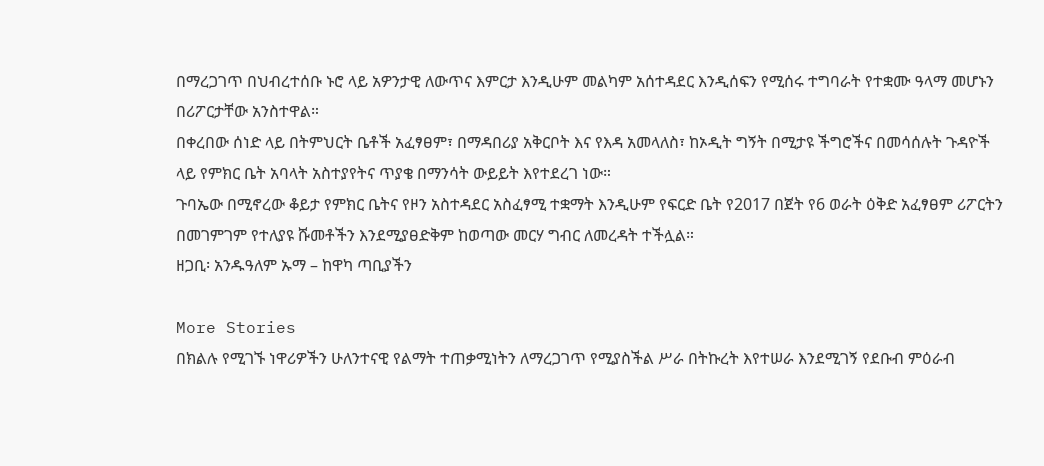በማረጋገጥ በህብረተሰቡ ኑሮ ላይ አዎንታዊ ለውጥና እምርታ እንዲሁም መልካም አሰተዳደር እንዲሰፍን የሚሰሩ ተግባራት የተቋሙ ዓላማ መሆኑን በሪፖርታቸው አንስተዋል።
በቀረበው ሰነድ ላይ በትምህርት ቤቶች አፈፃፀም፣ በማዳበሪያ አቅርቦት እና የእዳ አመላለስ፣ ከኦዲት ግኝት በሚታዩ ችግሮችና በመሳሰሉት ጉዳዮች ላይ የምክር ቤት አባላት አስተያየትና ጥያቄ በማንሳት ውይይት እየተደረገ ነው።
ጉባኤው በሚኖረው ቆይታ የምክር ቤትና የዞን አስተዳደር አስፈፃሚ ተቋማት እንዲሁም የፍርድ ቤት የ2017 በጀት የ6 ወራት ዕቅድ አፈፃፀም ሪፖርትን በመገምገም የተለያዩ ሹመቶችን እንደሚያፀድቅም ከወጣው መርሃ ግብር ለመረዳት ተችሏል።
ዘጋቢ፡ አንዱዓለም ኡማ – ከዋካ ጣቢያችን

More Stories
በክልሉ የሚገኙ ነዋሪዎችን ሁለንተናዊ የልማት ተጠቃሚነትን ለማረጋገጥ የሚያስችል ሥራ በትኩረት እየተሠራ እንደሚገኝ የደቡብ ምዕራብ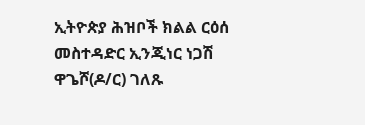ኢትዮጵያ ሕዝቦች ክልል ርዕሰ መስተዳድር ኢንጂነር ነጋሽ ዋጌሾ(ዶ/ር) ገለጹ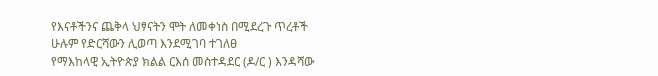የእናቶችንና ጨቅላ ህፃናትን ሞት ለመቀነስ በሚደረጉ ጥረቶች ሁሉም የድርሻውን ሊወጣ እንደሚገባ ተገለፀ
የማእከላዊ ኢትዮጵያ ክልል ርእሰ መስተዳደር (ዶ/ር ) እንዳሻው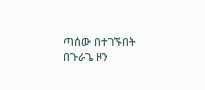ጣሰው በተገኙበት በጉራጌ ዞን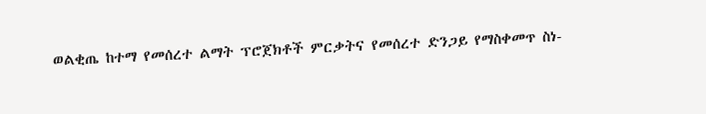ወልቂጤ ከተማ የመሰረተ ልማት ፕሮጀክቶች ምርቃትና የመሰረተ ድንጋይ የማስቀመጥ ስነ-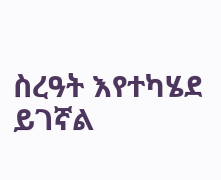ስረዓት እየተካሄደ ይገኛል